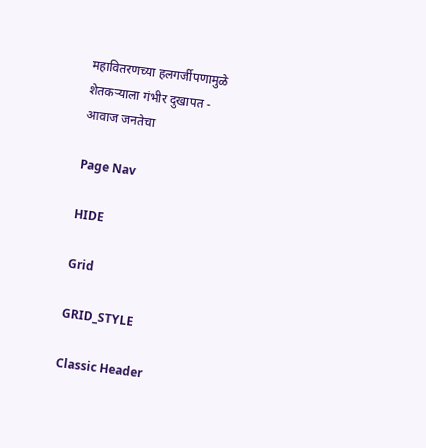महावितरणच्या हलगर्जीपणामुळे शेतकऱ्याला गंभीर दुखापत - आवाज जनतेचा

Page Nav

HIDE

Grid

GRID_STYLE

Classic Header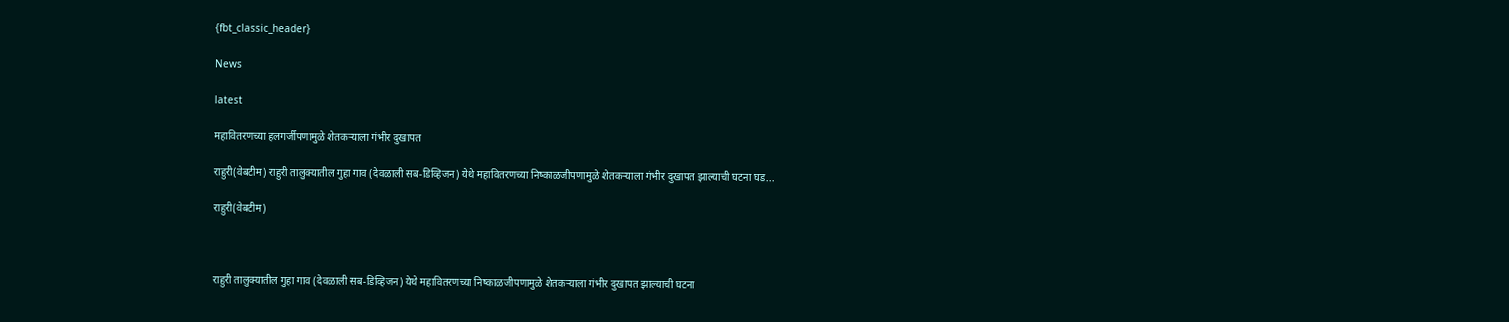{fbt_classic_header}

News

latest

महावितरणच्या हलगर्जीपणामुळे शेतकऱ्याला गंभीर दुखापत

राहुरी(वेबटीम) राहुरी तालुक्यातील गुहा गाव (देवळाली सब-डिव्हिजन) येथे महावितरणच्या निष्काळजीपणामुळे शेतकऱ्याला गंभीर दुखापत झाल्याची घटना घड...

राहुरी(वेबटीम)



राहुरी तालुक्यातील गुहा गाव (देवळाली सब-डिव्हिजन) येथे महावितरणच्या निष्काळजीपणामुळे शेतकऱ्याला गंभीर दुखापत झाल्याची घटना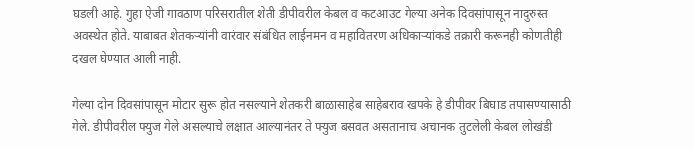घडली आहे. गुहा ऐजी गावठाण परिसरातील शेती डीपीवरील केबल व कटआउट गेल्या अनेक दिवसांपासून नादुरुस्त अवस्थेत होते. याबाबत शेतकऱ्यांनी वारंवार संबंधित लाईनमन व महावितरण अधिकाऱ्यांकडे तक्रारी करूनही कोणतीही दखल घेण्यात आली नाही.

गेल्या दोन दिवसांपासून मोटार सुरू होत नसल्याने शेतकरी बाळासाहेब साहेबराव खपके हे डीपीवर बिघाड तपासण्यासाठी गेले. डीपीवरील फ्युज गेले असल्याचे लक्षात आल्यानंतर ते फ्युज बसवत असतानाच अचानक तुटलेली केबल लोखंडी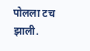पोलला टच झाली.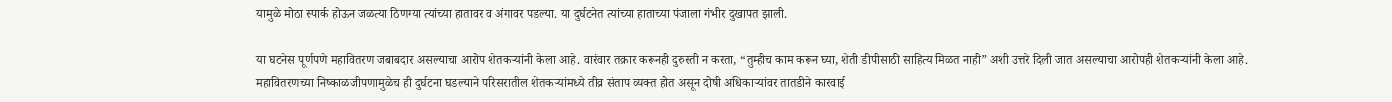यामुळे मोठा स्पार्क होऊन जळत्या ठिणग्या त्यांच्या हातावर व अंगावर पडल्या. या दुर्घटनेत त्यांच्या हाताच्या पंजाला गंभीर दुखापत झाली.

या घटनेस पूर्णपणे महावितरण जबाबदार असल्याचा आरोप शेतकऱ्यांनी केला आहे. वारंवार तक्रार करूनही दुरुस्ती न करता, “तुम्हीच काम करून घ्या, शेती डीपीसाठी साहित्य मिळत नाही” अशी उत्तरे दिली जात असल्याचा आरोपही शेतकऱ्यांनी केला आहे.
महावितरणच्या निष्काळजीपणामुळेच ही दुर्घटना घडल्याने परिसरातील शेतकऱ्यांमध्ये तीव्र संताप व्यक्त होत असून दोषी अधिकाऱ्यांवर तातडीने कारवाई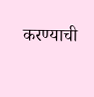करण्याची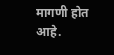मागणी होत आहे.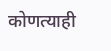कोणत्याही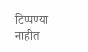टिप्पण्‍या नाहीत